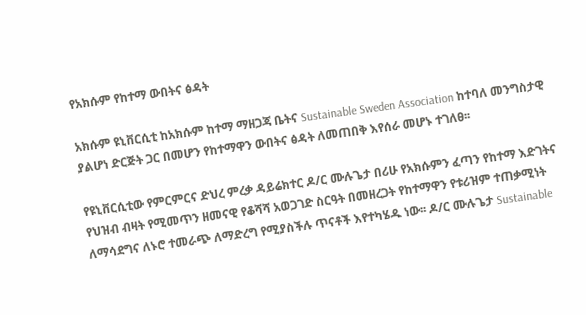የአክሱም የከተማ ውበትና ፅዳት

አክሱም ዩኒቨርሲቲ ከአክሱም ከተማ ማዘጋጃ ቤትና Sustainable Sweden Association ከተባለ መንግስታዊ ያልሆነ ድርጅት ጋር በመሆን የከተማዋን ውበትና ፅዳት ለመጠበቅ እየሰራ መሆኑ ተገለፀ፡፡

የዩኒቨርሲቲው የምርምርና ድህረ ምረቃ ዳይሬክተር ዶ/ር ሙሉጌታ በሪሁ የአክሱምን ፈጣን የከተማ እድገትና የህዝብ ብዛት የሚመጥን ዘመናዊ የቆሻሻ አወጋገድ ስርዓት በመዘረጋት የከተማዋን የቱሪዝም ተጠቃሚነት ለማሳደግና ለኑሮ ተመራጭ ለማድረግ የሚያስችሉ ጥናቶች እየተካሄዱ ነው፡፡ ዶ/ር ሙሉጌታ Sustainable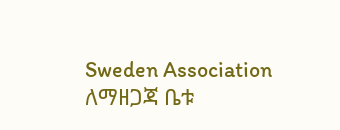Sweden Association ለማዘጋጃ ቤቱ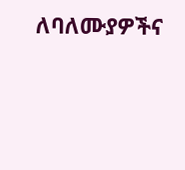ለባለሙያዎችና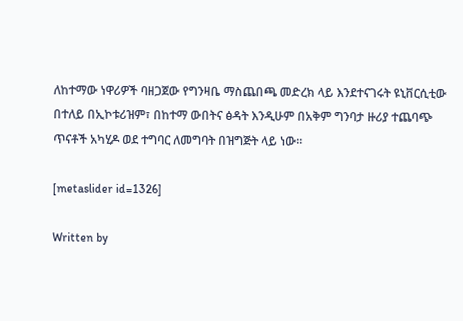ለከተማው ነዋሪዎች ባዘጋጀው የግንዛቤ ማስጨበጫ መድረክ ላይ እንደተናገሩት ዩኒቨርሲቲው በተለይ በኢኮቱሪዝም፣ በከተማ ውበትና ፅዳት እንዲሁም በአቅም ግንባታ ዙሪያ ተጨባጭ ጥናቶች አካሂዶ ወደ ተግባር ለመግባት በዝግጅት ላይ ነው፡፡

[metaslider id=1326]

Written by